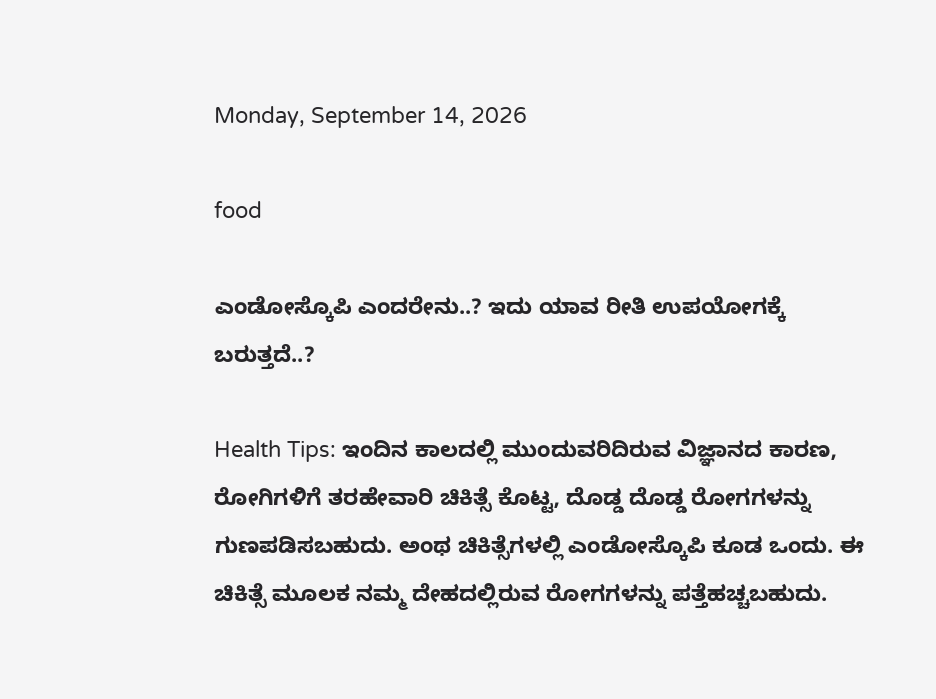Monday, September 14, 2026

food

ಎಂಡೋಸ್ಕೊಪಿ ಎಂದರೇನು..? ಇದು ಯಾವ ರೀತಿ ಉಪಯೋಗಕ್ಕೆ ಬರುತ್ತದೆ..?

Health Tips: ಇಂದಿನ ಕಾಲದಲ್ಲಿ ಮುಂದುವರಿದಿರುವ ವಿಜ್ಞಾನದ ಕಾರಣ, ರೋಗಿಗಳಿಗೆ ತರಹೇವಾರಿ ಚಿಕಿತ್ಸೆ ಕೊಟ್ಟ, ದೊಡ್ಡ ದೊಡ್ಡ ರೋಗಗಳನ್ನು ಗುಣಪಡಿಸಬಹುದು. ಅಂಥ ಚಿಕಿತ್ಸೆಗಳಲ್ಲಿ ಎಂಡೋಸ್ಕೊಪಿ ಕೂಡ ಒಂದು. ಈ ಚಿಕಿತ್ಸೆ ಮೂಲಕ ನಮ್ಮ ದೇಹದಲ್ಲಿರುವ ರೋಗಗಳನ್ನು ಪತ್ತೆಹಚ್ಚಬಹುದು.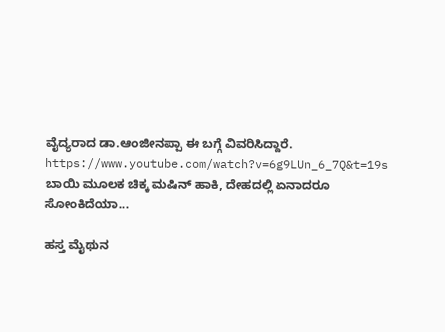ವೈದ್ಯರಾದ ಡಾ.ಆಂಜೀನಪ್ಪಾ ಈ ಬಗ್ಗೆ ವಿವರಿಸಿದ್ದಾರೆ. https://www.youtube.com/watch?v=6g9LUn_6_7Q&t=19s ಬಾಯಿ ಮೂಲಕ ಚಿಕ್ಕ ಮಷಿನ್ ಹಾಕಿ, ದೇಹದಲ್ಲಿ ಏನಾದರೂ ಸೋಂಕಿದೆಯಾ...

ಹಸ್ತ ಮೈಥುನ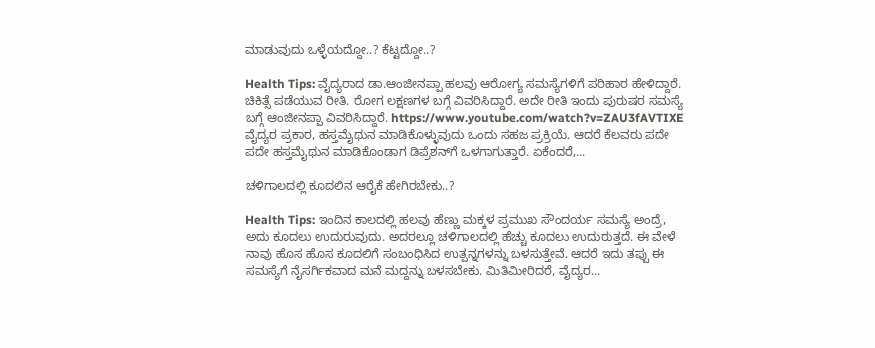ಮಾಡುವುದು ಒಳ್ಳೆಯದ್ದೋ..? ಕೆಟ್ಟದ್ದೋ..?

Health Tips: ವೈದ್ಯರಾದ ಡಾ.ಆಂಜೀನಪ್ಪಾ ಹಲವು ಆರೋಗ್ಯ ಸಮಸ್ಯೆಗಳಿಗೆ ಪರಿಹಾರ ಹೇಳಿದ್ದಾರೆ. ಚಿಕಿತ್ಸೆ ಪಡೆಯುವ ರೀತಿ. ರೋಗ ಲಕ್ಷಣಗಳ ಬಗ್ಗೆ ವಿವರಿಸಿದ್ದಾರೆ. ಅದೇ ರೀತಿ ಇಂದು ಪುರುಷರ ಸಮಸ್ಯೆ ಬಗ್ಗೆ ಆಂಜೀನಪ್ಪಾ ವಿವರಿಸಿದ್ದಾರೆ. https://www.youtube.com/watch?v=ZAU3fAVTIXE ವೈದ್ಯರ ಪ್ರಕಾರ, ಹಸ್ತಮೈಥುನ ಮಾಡಿಕೊಳ್ಳುವುದು ಒಂದು ಸಹಜ ಪ್ರಕ್ರಿಯೆ. ಆದರೆ ಕೆಲವರು ಪದೇ ಪದೇ ಹಸ್ತಮೈಥುನ ಮಾಡಿಕೊಂಡಾಗ ಡಿಪ್ರೆಶನ್‌ಗೆ ಒಳಗಾಗುತ್ತಾರೆ. ಏಕೆಂದರೆ,...

ಚಳಿಗಾಲದಲ್ಲಿ ಕೂದಲಿನ ಆರೈಕೆ ಹೇಗಿರಬೇಕು..?

Health Tips: ಇಂದಿನ ಕಾಲದಲ್ಲಿ ಹಲವು ಹೆಣ್ಣು ಮಕ್ಕಳ ಪ್ರಮುಖ ಸೌಂದರ್ಯ ಸಮಸ್ಯೆ ಅಂದ್ರೆ, ಅದು ಕೂದಲು ಉದುರುವುದು. ಅದರಲ್ಲೂ ಚಳಿಗಾಲದಲ್ಲಿ ಹೆಚ್ಚು ಕೂದಲು ಉದುರುತ್ತದೆ. ಈ ವೇಳೆ ನಾವು ಹೊಸ ಹೊಸ ಕೂದಲಿಗೆ ಸಂಬಂಧಿಸಿದ ಉತ್ಪನ್ನಗಳನ್ನು ಬಳಸುತ್ತೇವೆ. ಆದರೆ ಇದು ತಪ್ಪು ಈ ಸಮಸ್ಯೆಗೆ ನೈಸರ್ಗಿಕವಾದ ಮನೆ ಮದ್ದನ್ನು ಬಳಸಬೇಕು. ಮಿತಿಮೀರಿದರೆ, ವೈದ್ಯರ...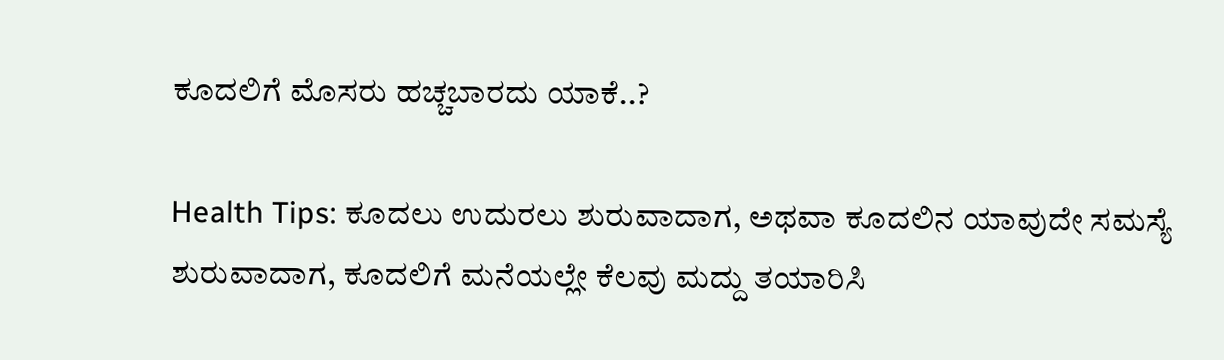ಕೂದಲಿಗೆ ಮೊಸರು ಹಚ್ಚಬಾರದು ಯಾಕೆ..?

Health Tips: ಕೂದಲು ಉದುರಲು ಶುರುವಾದಾಗ, ಅಥವಾ ಕೂದಲಿನ ಯಾವುದೇ ಸಮಸ್ಯೆ ಶುರುವಾದಾಗ, ಕೂದಲಿಗೆ ಮನೆಯಲ್ಲೇ ಕೆಲವು ಮದ್ದು ತಯಾರಿಸಿ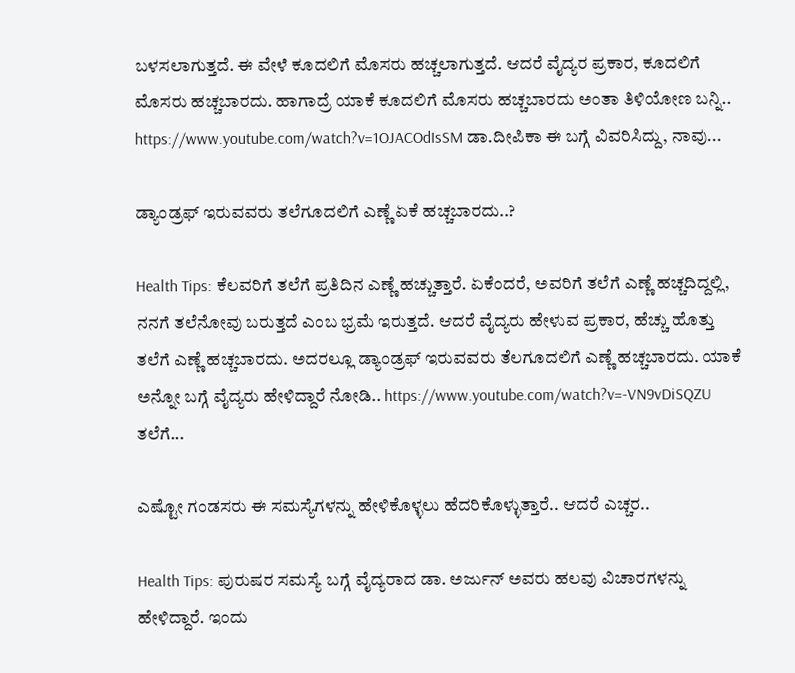ಬಳಸಲಾಗುತ್ತದೆ. ಈ ವೇಳೆ ಕೂದಲಿಗೆ ಮೊಸರು ಹಚ್ಚಲಾಗುತ್ತದೆ. ಆದರೆ ವೈದ್ಯರ ಪ್ರಕಾರ, ಕೂದಲಿಗೆ ಮೊಸರು ಹಚ್ಚಬಾರದು. ಹಾಗಾದ್ರೆ ಯಾಕೆ ಕೂದಲಿಗೆ ಮೊಸರು ಹಚ್ಚಬಾರದು ಅಂತಾ ತಿಳಿಯೋಣ ಬನ್ನಿ.. https://www.youtube.com/watch?v=1OJACOdIsSM ಡಾ.ದೀಪಿಕಾ ಈ ಬಗ್ಗೆ ವಿವರಿಸಿದ್ದು, ನಾವು...

ಡ್ಯಾಂಡ್ರಫ್ ಇರುವವರು ತಲೆಗೂದಲಿಗೆ ಎಣ್ಣೆ ಏಕೆ ಹಚ್ಚಬಾರದು..?

Health Tips: ಕೆಲವರಿಗೆ ತಲೆಗೆ ಪ್ರತಿದಿನ ಎಣ್ಣೆ ಹಚ್ಚುತ್ತಾರೆ. ಏಕೆಂದರೆ, ಅವರಿಗೆ ತಲೆಗೆ ಎಣ್ಣೆ ಹಚ್ಚದಿದ್ದಲ್ಲಿ, ನನಗೆ ತಲೆನೋವು ಬರುತ್ತದೆ ಎಂಬ ಭ್ರಮೆ ಇರುತ್ತದೆ. ಆದರೆ ವೈದ್ಯರು ಹೇಳುವ ಪ್ರಕಾರ, ಹೆಚ್ಚು ಹೊತ್ತು ತಲೆಗೆ ಎಣ್ಣೆ ಹಚ್ಚಬಾರದು. ಅದರಲ್ಲೂ ಡ್ಯಾಂಡ್ರಫ್ ಇರುವವರು ತೆಲಗೂದಲಿಗೆ ಎಣ್ಣೆ ಹಚ್ಚಬಾರದು. ಯಾಕೆ ಅನ್ನೋ ಬಗ್ಗೆ ವೈದ್ಯರು ಹೇಳಿದ್ದಾರೆ ನೋಡಿ.. https://www.youtube.com/watch?v=-VN9vDiSQZU ತಲೆಗೆ...

ಎಷ್ಟೋ ಗಂಡಸರು ಈ ಸಮಸ್ಯೆಗಳನ್ನು ಹೇಳಿಕೊಳ್ಳಲು ಹೆದರಿಕೊಳ್ಳುತ್ತಾರೆ.. ಆದರೆ ಎಚ್ಚರ..

Health Tips: ಪುರುಷರ ಸಮಸ್ಯೆ ಬಗ್ಗೆ ವೈದ್ಯರಾದ ಡಾ. ಅರ್ಜುನ್ ಅವರು ಹಲವು ವಿಚಾರಗಳನ್ನು ಹೇಳಿದ್ದಾರೆ. ಇಂದು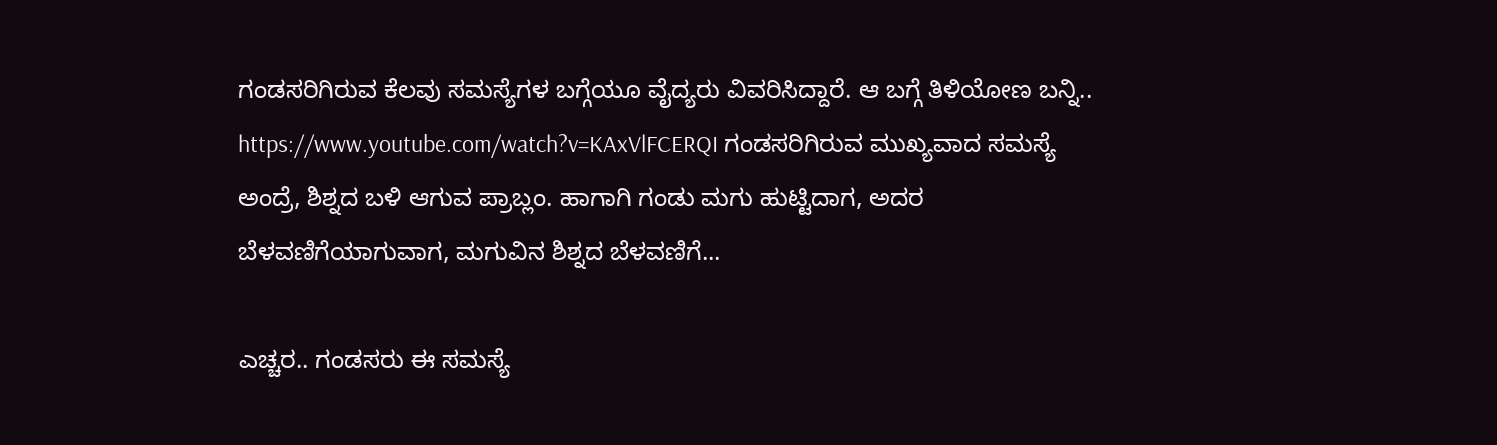ಗಂಡಸರಿಗಿರುವ ಕೆಲವು ಸಮಸ್ಯೆಗಳ ಬಗ್ಗೆಯೂ ವೈದ್ಯರು ವಿವರಿಸಿದ್ದಾರೆ. ಆ ಬಗ್ಗೆ ತಿಳಿಯೋಣ ಬನ್ನಿ.. https://www.youtube.com/watch?v=KAxVlFCERQI ಗಂಡಸರಿಗಿರುವ ಮುಖ್ಯವಾದ ಸಮಸ್ಯೆ ಅಂದ್ರೆ, ಶಿಶ್ನದ ಬಳಿ ಆಗುವ ಪ್ರಾಬ್ಲಂ. ಹಾಗಾಗಿ ಗಂಡು ಮಗು ಹುಟ್ಟಿದಾಗ, ಅದರ ಬೆಳವಣಿಗೆಯಾಗುವಾಗ, ಮಗುವಿನ ಶಿಶ್ನದ ಬೆಳವಣಿಗೆ...

ಎಚ್ಚರ.. ಗಂಡಸರು ಈ ಸಮಸ್ಯೆ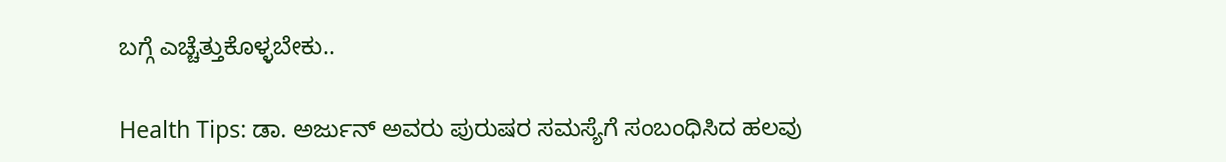ಬಗ್ಗೆ ಎಚ್ಚೆತ್ತುಕೊಳ್ಳಬೇಕು..

Health Tips: ಡಾ. ಅರ್ಜುನ್ ಅವರು ಪುರುಷರ ಸಮಸ್ಯೆಗೆ ಸಂಬಂಧಿಸಿದ ಹಲವು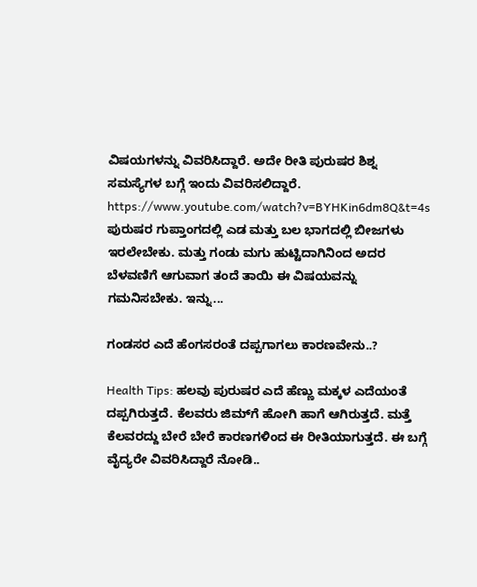ವಿಷಯಗಳನ್ನು ವಿವರಿಸಿದ್ದಾರೆ. ಅದೇ ರೀತಿ ಪುರುಷರ ಶಿಶ್ನ ಸಮಸ್ಯೆಗಳ ಬಗ್ಗೆ ಇಂದು ವಿವರಿಸಲಿದ್ದಾರೆ. https://www.youtube.com/watch?v=BYHKin6dm8Q&t=4s ಪುರುಷರ ಗುಪ್ತಾಂಗದಲ್ಲಿ ಎಡ ಮತ್ತು ಬಲ ಭಾಗದಲ್ಲಿ ಬೀಜಗಳು ಇರಲೇಬೇಕು. ಮತ್ತು ಗಂಡು ಮಗು ಹುಟ್ಟಿದಾಗಿನಿಂದ ಅದರ ಬೆಳವಣಿಗೆ ಆಗುವಾಗ ತಂದೆ ತಾಯಿ ಈ ವಿಷಯವನ್ನು ಗಮನಿಸಬೇಕು. ಇನ್ನು...

ಗಂಡಸರ ಎದೆ ಹೆಂಗಸರಂತೆ ದಪ್ಪಗಾಗಲು ಕಾರಣವೇನು..?

Health Tips: ಹಲವು ಪುರುಷರ ಎದೆ ಹೆಣ್ಣು ಮಕ್ಕಳ ಎದೆಯಂತೆ ದಪ್ಪಗಿರುತ್ತದೆ. ಕೆಲವರು ಜಿಮ್‌ಗೆ ಹೋಗಿ ಹಾಗೆ ಆಗಿರುತ್ತದೆ. ಮತ್ತೆ ಕೆಲವರದ್ದು ಬೇರೆ ಬೇರೆ ಕಾರಣಗಳಿಂದ ಈ ರೀತಿಯಾಗುತ್ತದೆ. ಈ ಬಗ್ಗೆ ವೈದ್ಯರೇ ವಿವರಿಸಿದ್ದಾರೆ ನೋಡಿ..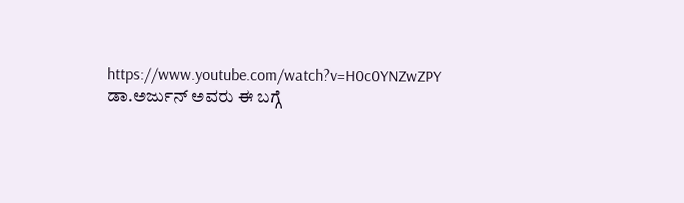https://www.youtube.com/watch?v=H0c0YNZwZPY ಡಾ.ಅರ್ಜುನ್ ಅವರು ಈ ಬಗ್ಗೆ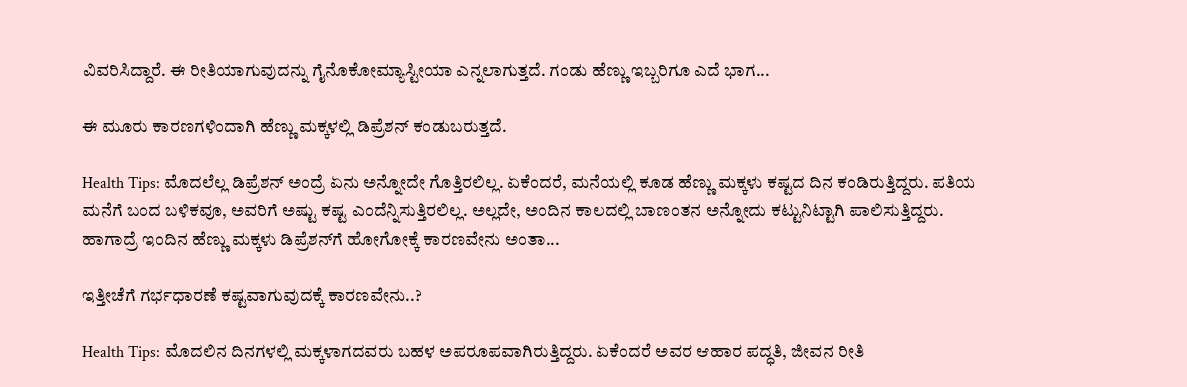ವಿವರಿಸಿದ್ದಾರೆ. ಈ ರೀತಿಯಾಗುವುದನ್ನು ಗೈನೊಕೋಮ್ಯಾಸ್ಟೀಯಾ ಎನ್ನಲಾಗುತ್ತದೆ. ಗಂಡು ಹೆಣ್ಣು ಇಬ್ಬರಿಗೂ ಎದೆ ಭಾಗ...

ಈ ಮೂರು ಕಾರಣಗಳಿಂದಾಗಿ ಹೆಣ್ಣು ಮಕ್ಕಳಲ್ಲಿ ಡಿಪ್ರೆಶನ್ ಕಂಡುಬರುತ್ತದೆ.

Health Tips: ಮೊದಲೆಲ್ಲ ಡಿಪ್ರೆಶನ್ ಅಂದ್ರೆ ಏನು ಅನ್ನೋದೇ ಗೊತ್ತಿರಲಿಲ್ಲ. ಏಕೆಂದರೆ, ಮನೆಯಲ್ಲಿ ಕೂಡ ಹೆಣ್ಣು ಮಕ್ಕಳು ಕಷ್ಟದ ದಿನ ಕಂಡಿರುತ್ತಿದ್ದರು. ಪತಿಯ ಮನೆಗೆ ಬಂದ ಬಳಿಕವೂ, ಅವರಿಗೆ ಅಷ್ಟು ಕಷ್ಟ ಎಂದೆನ್ನಿಸುತ್ತಿರಲಿಲ್ಲ. ಅಲ್ಲದೇ, ಅಂದಿನ ಕಾಲದಲ್ಲಿ ಬಾಣಂತನ ಅನ್ನೋದು ಕಟ್ಟುನಿಟ್ಟಾಗಿ ಪಾಲಿಸುತ್ತಿದ್ದರು. ಹಾಗಾದ್ರೆ ಇಂದಿನ ಹೆಣ್ಣು ಮಕ್ಕಳು ಡಿಪ್ರೆಶನ್‌ಗೆ ಹೋಗೋಕ್ಕೆ ಕಾರಣವೇನು ಅಂತಾ...

ಇತ್ತೀಚೆಗೆ ಗರ್ಭಧಾರಣೆ ಕಷ್ಟವಾಗುವುದಕ್ಕೆ ಕಾರಣವೇನು..?

Health Tips: ಮೊದಲಿನ ದಿನಗಳಲ್ಲಿ ಮಕ್ಕಳಾಗದವರು ಬಹಳ ಅಪರೂಪವಾಗಿರುತ್ತಿದ್ದರು. ಏಕೆಂದರೆ ಅವರ ಆಹಾರ ಪದ್ಧತಿ, ಜೀವನ ರೀತಿ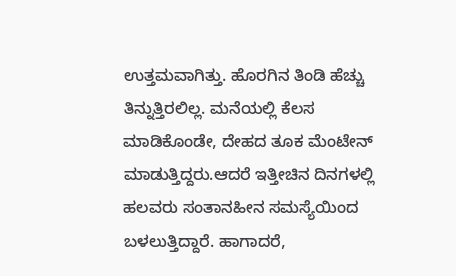ಉತ್ತಮವಾಗಿತ್ತು. ಹೊರಗಿನ ತಿಂಡಿ ಹೆಚ್ಚು ತಿನ್ನುತ್ತಿರಲಿಲ್ಲ. ಮನೆಯಲ್ಲಿ ಕೆಲಸ ಮಾಡಿಕೊಂಡೇ, ದೇಹದ ತೂಕ ಮೆಂಟೇನ್ ಮಾಡುತ್ತಿದ್ದರು.ಆದರೆ ಇತ್ತೀಚಿನ ದಿನಗಳಲ್ಲಿ ಹಲವರು ಸಂತಾನಹೀನ ಸಮಸ್ಯೆಯಿಂದ ಬಳಲುತ್ತಿದ್ದಾರೆ. ಹಾಗಾದರೆ,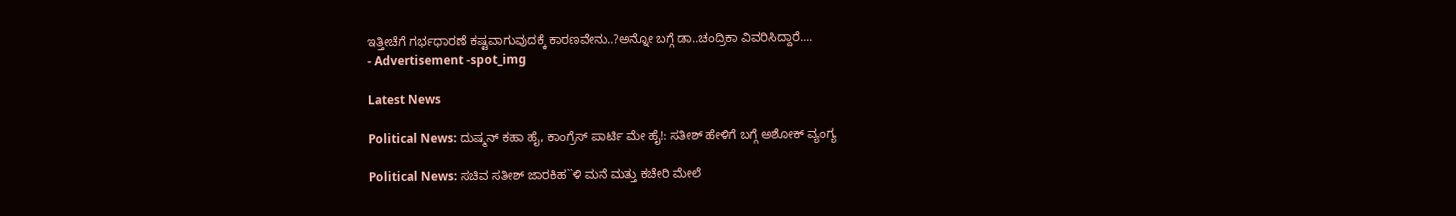ಇತ್ತೀಚೆಗೆ ಗರ್ಭಧಾರಣೆ ಕಷ್ಟವಾಗುವುದಕ್ಕೆ ಕಾರಣವೇನು..?ಅನ್ನೋ ಬಗ್ಗೆ ಡಾ..ಚಂದ್ರಿಕಾ ವಿವರಿಸಿದ್ದಾರೆ....
- Advertisement -spot_img

Latest News

Political News: ದುಷ್ಮನ್ ಕಹಾ ಹೈ, ಕಾಂಗ್ರೆಸ್ ಪಾರ್ಟಿ ಮೇ ಹೈ!: ಸತೀಶ್ ಹೇಳಿಗೆ ಬಗ್ಗೆ ಅಶೋಕ್ ವ್ಯಂಗ್ಯ

Political News: ಸಚಿವ ಸತೀಶ್ ಜಾರಕಿಹ``ಳಿ ಮನೆ ಮತ್ತು ಕಚೇರಿ ಮೇಲೆ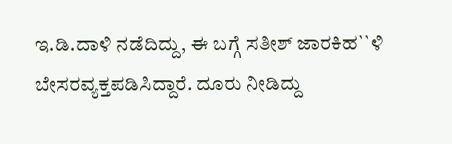ಇ.ಡಿ.ದಾಳಿ ನಡೆದಿದ್ದು, ಈ ಬಗ್ಗೆ ಸತೀಶ್ ಜಾರಕಿಹ``ಳಿ ಬೇಸರವ್ಯಕ್ತಪಡಿಸಿದ್ದಾರೆ. ದೂರು ನೀಡಿದ್ದು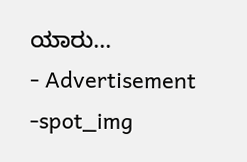ಯಾರು...
- Advertisement -spot_img